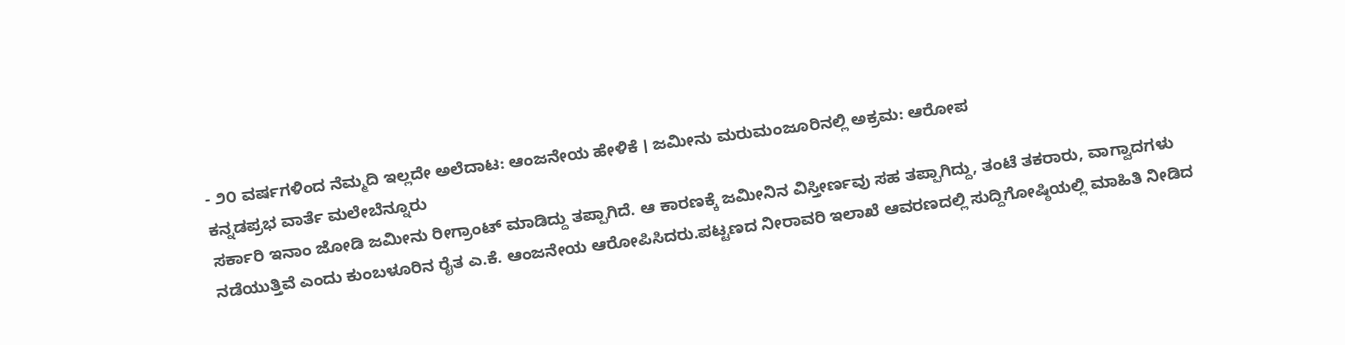- ೨೦ ವರ್ಷಗಳಿಂದ ನೆಮ್ಮದಿ ಇಲ್ಲದೇ ಅಲೆದಾಟ: ಆಂಜನೇಯ ಹೇಳಿಕೆ । ಜಮೀನು ಮರುಮಂಜೂರಿನಲ್ಲಿ ಅಕ್ರಮ: ಆರೋಪ
ಕನ್ನಡಪ್ರಭ ವಾರ್ತೆ ಮಲೇಬೆನ್ನೂರು
ಸರ್ಕಾರಿ ಇನಾಂ ಜೋಡಿ ಜಮೀನು ರೀಗ್ರಾಂಟ್ ಮಾಡಿದ್ದು ತಪ್ಪಾಗಿದೆ. ಆ ಕಾರಣಕ್ಕೆ ಜಮೀನಿನ ವಿಸ್ತೀರ್ಣವು ಸಹ ತಪ್ಪಾಗಿದ್ದು, ತಂಟೆ ತಕರಾರು, ವಾಗ್ವಾದಗಳು ನಡೆಯುತ್ತಿವೆ ಎಂದು ಕುಂಬಳೂರಿನ ರೈತ ಎ.ಕೆ. ಆಂಜನೇಯ ಆರೋಪಿಸಿದರು.ಪಟ್ಟಣದ ನೀರಾವರಿ ಇಲಾಖೆ ಆವರಣದಲ್ಲಿ ಸುದ್ದಿಗೋಷ್ಠಿಯಲ್ಲಿ ಮಾಹಿತಿ ನೀಡಿದ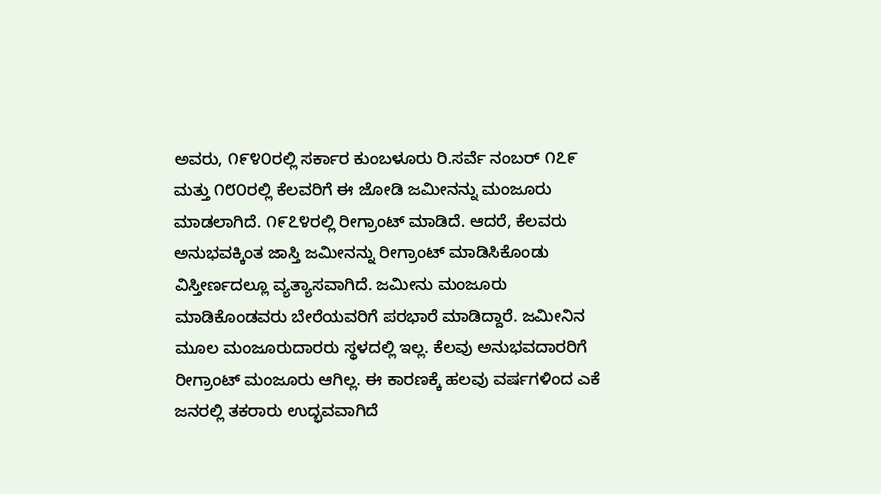ಅವರು, ೧೯೪೦ರಲ್ಲಿ ಸರ್ಕಾರ ಕುಂಬಳೂರು ರಿ.ಸರ್ವೆ ನಂಬರ್ ೧೭೯ ಮತ್ತು ೧೮೦ರಲ್ಲಿ ಕೆಲವರಿಗೆ ಈ ಜೋಡಿ ಜಮೀನನ್ನು ಮಂಜೂರು ಮಾಡಲಾಗಿದೆ. ೧೯೭೪ರಲ್ಲಿ ರೀಗ್ರಾಂಟ್ ಮಾಡಿದೆ. ಆದರೆ, ಕೆಲವರು ಅನುಭವಕ್ಕಿಂತ ಜಾಸ್ತಿ ಜಮೀನನ್ನು ರೀಗ್ರಾಂಟ್ ಮಾಡಿಸಿಕೊಂಡು ವಿಸ್ತೀರ್ಣದಲ್ಲೂ ವ್ಯತ್ಯಾಸವಾಗಿದೆ. ಜಮೀನು ಮಂಜೂರು ಮಾಡಿಕೊಂಡವರು ಬೇರೆಯವರಿಗೆ ಪರಭಾರೆ ಮಾಡಿದ್ದಾರೆ. ಜಮೀನಿನ ಮೂಲ ಮಂಜೂರುದಾರರು ಸ್ಥಳದಲ್ಲಿ ಇಲ್ಲ. ಕೆಲವು ಅನುಭವದಾರರಿಗೆ ರೀಗ್ರಾಂಟ್ ಮಂಜೂರು ಆಗಿಲ್ಲ. ಈ ಕಾರಣಕ್ಕೆ ಹಲವು ವರ್ಷಗಳಿಂದ ಎಕೆ ಜನರಲ್ಲಿ ತಕರಾರು ಉದ್ಭವವಾಗಿದೆ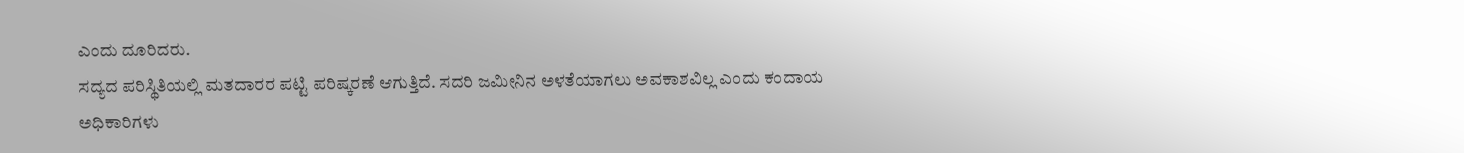ಎಂದು ದೂರಿದರು.
ಸದ್ಯದ ಪರಿಸ್ಥಿತಿಯಲ್ಲಿ ಮತದಾರರ ಪಟ್ಟಿ ಪರಿಷ್ಕರಣೆ ಆಗುತ್ತಿದೆ. ಸದರಿ ಜಮೀನಿನ ಅಳತೆಯಾಗಲು ಅವಕಾಶವಿಲ್ಲ ಎಂದು ಕಂದಾಯ ಅಧಿಕಾರಿಗಳು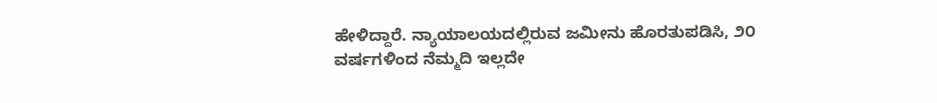ಹೇಳಿದ್ದಾರೆ. ನ್ಯಾಯಾಲಯದಲ್ಲಿರುವ ಜಮೀನು ಹೊರತುಪಡಿಸಿ, ೨೦ ವರ್ಷಗಳಿಂದ ನೆಮ್ಮದಿ ಇಲ್ಲದೇ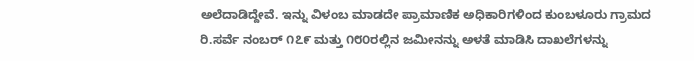ಅಲೆದಾಡಿದ್ದೇವೆ. ಇನ್ನು ವಿಳಂಬ ಮಾಡದೇ ಪ್ರಾಮಾಣಿಕ ಅಧಿಕಾರಿಗಳಿಂದ ಕುಂಬಳೂರು ಗ್ರಾಮದ ರಿ.ಸರ್ವೆ ನಂಬರ್ ೧೭೯ ಮತ್ತು ೧೮೦ರಲ್ಲಿನ ಜಮೀನನ್ನು ಅಳತೆ ಮಾಡಿಸಿ ದಾಖಲೆಗಳನ್ನು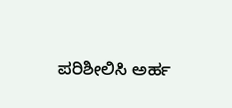ಪರಿಶೀಲಿಸಿ ಅರ್ಹ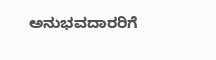ಅನುಭವದಾರರಿಗೆ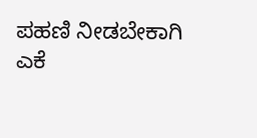ಪಹಣಿ ನೀಡಬೇಕಾಗಿ ಎಕೆ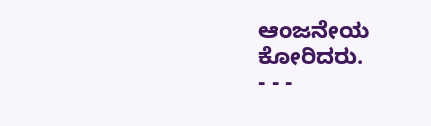ಆಂಜನೇಯ ಕೋರಿದರು.
- - -